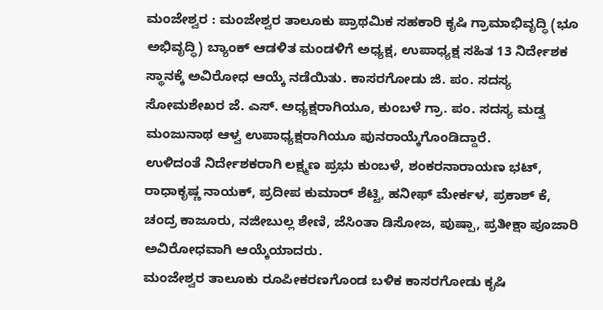ಮಂಜೇಶ್ವರ : ಮಂಜೇಶ್ವರ ತಾಲೂಕು ಪ್ರಾಥಮಿಕ ಸಹಕಾರಿ ಕೃಷಿ ಗ್ರಾಮಾಭಿವೃದ್ಧಿ (ಭೂ ಅಭಿವೃದ್ಧಿ) ಬ್ಯಾಂಕ್ ಆಡಳಿತ ಮಂಡಳಿಗೆ ಅಧ್ಯಕ್ಷ, ಉಪಾಧ್ಯಕ್ಷ ಸಹಿತ 13 ನಿರ್ದೇಶಕ ಸ್ಥಾನಕ್ಕೆ ಅವಿರೋಧ ಆಯ್ಕೆ ನಡೆಯಿತು. ಕಾಸರಗೋಡು ಜಿ. ಪಂ. ಸದಸ್ಯ ಸೋಮಶೇಖರ ಜೆ. ಎಸ್. ಅಧ್ಯಕ್ಷರಾಗಿಯೂ, ಕುಂಬಳೆ ಗ್ರಾ. ಪಂ. ಸದಸ್ಯ ಮಡ್ವ ಮಂಜುನಾಥ ಆಳ್ವ ಉಪಾಧ್ಯಕ್ಷರಾಗಿಯೂ ಪುನರಾಯ್ಕೆಗೊಂಡಿದ್ದಾರೆ.
ಉಳಿದಂತೆ ನಿರ್ದೇಶಕರಾಗಿ ಲಕ್ಷ್ಮಣ ಪ್ರಭು ಕುಂಬಳೆ, ಶಂಕರನಾರಾಯಣ ಭಟ್, ರಾಧಾಕೃಷ್ಣ ನಾಯಕ್, ಪ್ರದೀಪ ಕುಮಾರ್ ಶೆಟ್ಟಿ, ಹನೀಫ್ ಮೇರ್ಕಳ, ಪ್ರಕಾಶ್ ಕೆ, ಚಂದ್ರ ಕಾಜೂರು, ನಜೀಬುಲ್ಲ ಶೇಣಿ, ಜೆಸಿಂತಾ ಡಿಸೋಜ, ಪುಷ್ಪಾ, ಪ್ರತೀಕ್ಷಾ ಪೂಜಾರಿ ಅವಿರೋಧವಾಗಿ ಆಯ್ಕೆಯಾದರು.
ಮಂಜೇಶ್ವರ ತಾಲೂಕು ರೂಪೀಕರಣಗೊಂಡ ಬಳಿಕ ಕಾಸರಗೋಡು ಕೃಷಿ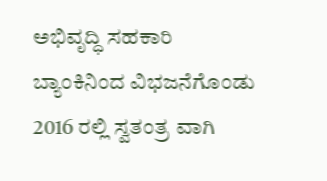ಅಭಿವೃದ್ಧಿ ಸಹಕಾರಿ ಬ್ಯಾಂಕಿನಿಂದ ವಿಭಜನೆಗೊಂಡು 2016 ರಲ್ಲಿ ಸ್ವತಂತ್ರ ವಾಗಿ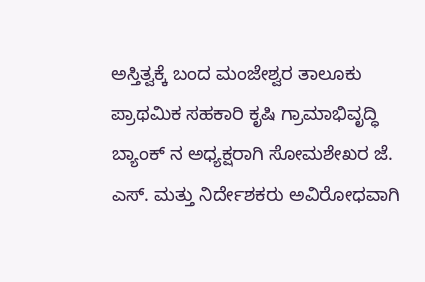ಅಸ್ತಿತ್ವಕ್ಕೆ ಬಂದ ಮಂಜೇಶ್ವರ ತಾಲೂಕು ಪ್ರಾಥಮಿಕ ಸಹಕಾರಿ ಕೃಷಿ ಗ್ರಾಮಾಭಿವೃದ್ಧಿ ಬ್ಯಾಂಕ್ ನ ಅಧ್ಯಕ್ಷರಾಗಿ ಸೋಮಶೇಖರ ಜೆ. ಎಸ್. ಮತ್ತು ನಿರ್ದೇಶಕರು ಅವಿರೋಧವಾಗಿ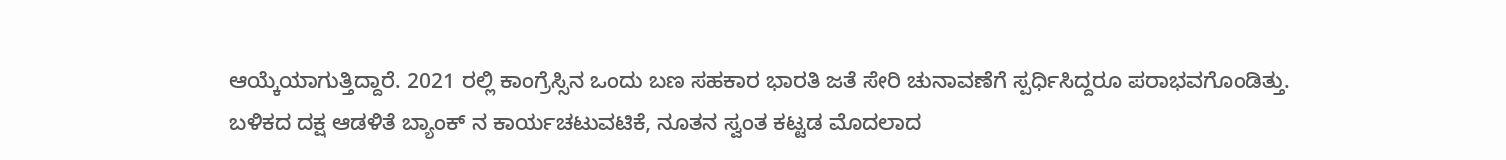ಆಯ್ಕೆಯಾಗುತ್ತಿದ್ದಾರೆ. 2021 ರಲ್ಲಿ ಕಾಂಗ್ರೆಸ್ಸಿನ ಒಂದು ಬಣ ಸಹಕಾರ ಭಾರತಿ ಜತೆ ಸೇರಿ ಚುನಾವಣೆಗೆ ಸ್ಪರ್ಧಿಸಿದ್ದರೂ ಪರಾಭವಗೊಂಡಿತ್ತು. ಬಳಿಕದ ದಕ್ಷ ಆಡಳಿತೆ ಬ್ಯಾಂಕ್ ನ ಕಾರ್ಯಚಟುವಟಿಕೆ, ನೂತನ ಸ್ವಂತ ಕಟ್ಟಡ ಮೊದಲಾದ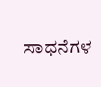ಸಾಧನೆಗಳ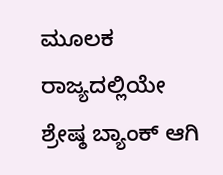ಮೂಲಕ ರಾಜ್ಯದಲ್ಲಿಯೇ ಶ್ರೇಷ್ಠ ಬ್ಯಾಂಕ್ ಆಗಿ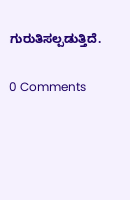ಗುರುತಿಸಲ್ಪಡುತ್ತಿದೆ.

0 Comments